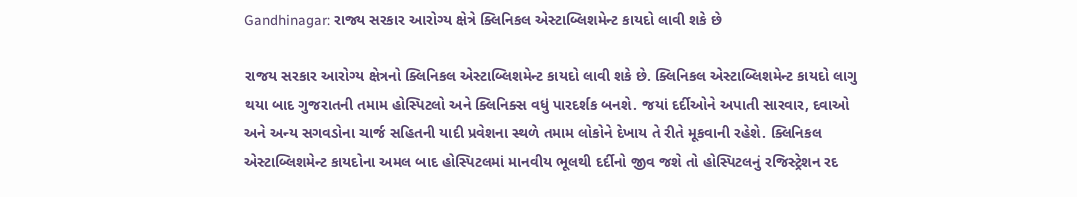Gandhinagar: રાજ્ય સરકાર આરોગ્ય ક્ષેત્રે ક્લિનિકલ એસ્ટાબ્લિશમેન્ટ કાયદો લાવી શકે છે

રાજય સરકાર આરોગ્ય ક્ષેત્રનો ક્લિનિકલ એસ્ટાબ્લિશમેન્ટ કાયદો લાવી શકે છે. ક્લિનિકલ એસ્ટાબ્લિશમેન્ટ કાયદો લાગુ થયા બાદ ગુજરાતની તમામ હોસ્પિટલો અને ક્લિનિક્સ વધું પારદર્શક બનશે. જયાં દર્દીઓને અપાતી સારવાર, દવાઓ અને અન્ય સગવડોના ચાર્જ સહિતની યાદી પ્રવેશના સ્થળે તમામ લોકોને દેખાય તે રીતે મૂકવાની રહેશે. ક્લિનિકલ એસ્ટાબ્લિશમેન્ટ કાયદોના અમલ બાદ હોસ્પિટલમાં માનવીય ભૂલથી દર્દીનો જીવ જશે તો હોસ્પિટલનું રજિસ્ટ્રેશન રદ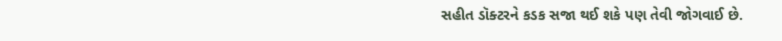સહીત ડૉક્ટરને કડક સજા થઈ શકે પણ તેવી જોગવાઈ છે.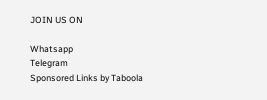JOIN US ON

Whatsapp
Telegram
Sponsored Links by Taboola